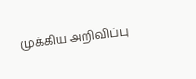முக்கிய அறிவிப்பு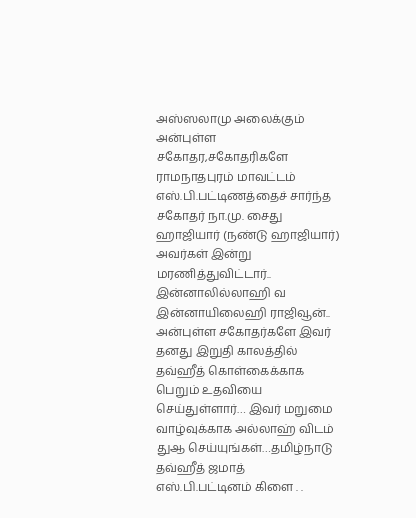அஸ்ஸலாமு அலைக்கும் அன்புள்ள சகோதர,சகோதரிகளே ராமநாதபுரம் மாவட்டம் எஸ்.பி.பட்டிணத்தைச் சார்ந்த சகோதர் நா.மு. சைது ஹாஜியார் (நண்டு ஹாஜியார்) அவர்கள் இன்று மரணித்துவிட்டார்.. இன்னாலில்லாஹி வ இன்னாயிலைஹி ராஜிவூன்.. அன்புள்ள சகோதர்களே இவர் தனது இறுதி காலத்தில் தவ்ஹீத் கொள்கைக்காக பெறும் உதவியை செய்துள்ளார்… இவர் மறுமை வாழ்வுக்காக அல்லாஹ் விடம் துஆ செய்யுங்கள்…தமிழ்நாடு தவ்ஹீத் ஜமாத் எஸ்.பி.பட்டினம் கிளை . .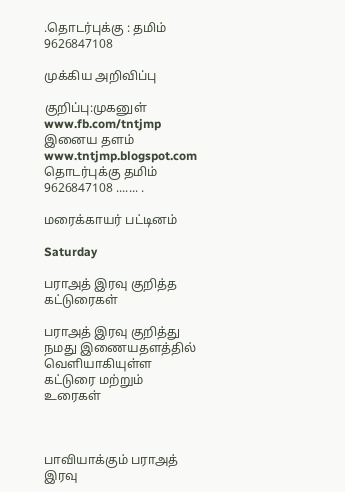.தொடர்புக்கு : தமிம் 9626847108

முக்கிய அறிவிப்பு

குறிப்பு:முகனுள் www.fb.com/tntjmp இனைய தளம் www.tntjmp.blogspot.com தொடர்புக்கு தமிம் 9626847108 ....... .

மரைக்காயர் பட்டினம்

Saturday

பராஅத் இரவு குறித்த கட்டுரைகள்

பராஅத் இரவு குறித்து நமது இணையதளத்தில் வெளியாகியுள்ள கட்டுரை மற்றும் உரைகள்



பாவியாக்கும் பராஅத் இரவு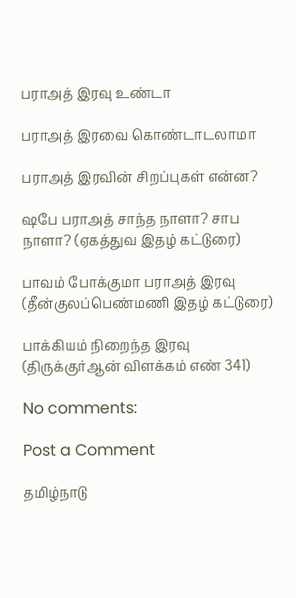பராஅத் இரவு உண்டா

பராஅத் இரவை கொண்டாடலாமா

பராஅத் இரவின் சிறப்புகள் என்ன?

ஷபே பராஅத் சாந்த நாளா? சாப நாளா? (ஏகத்துவ இதழ் கட்டுரை)

பாவம் போக்குமா பராஅத் இரவு (தீன்குலப்பெண்மணி இதழ் கட்டுரை)

பாக்கியம் நிறைந்த இரவு (திருக்குர்ஆன் விளக்கம் எண் 341)

No comments:

Post a Comment

தமிழ்நாடு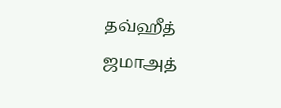தவ்ஹீத் ஜமாஅத்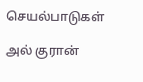செயல்பாடுகள்

அல் குரான்